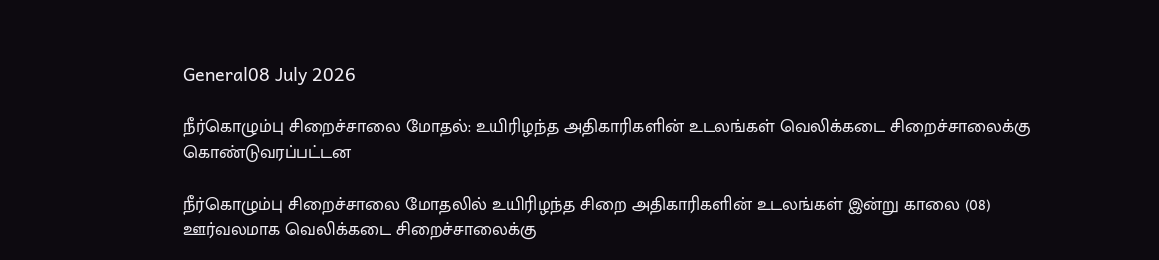General08 July 2026

நீர்கொழும்பு சிறைச்சாலை மோதல்: உயிரிழந்த அதிகாரிகளின் உடலங்கள் வெலிக்கடை சிறைச்சாலைக்கு கொண்டுவரப்பட்டன

நீர்கொழும்பு சிறைச்சாலை மோதலில் உயிரிழந்த சிறை அதிகாரிகளின் உடலங்கள் இன்று காலை (08) ஊர்வலமாக வெலிக்கடை சிறைச்சாலைக்கு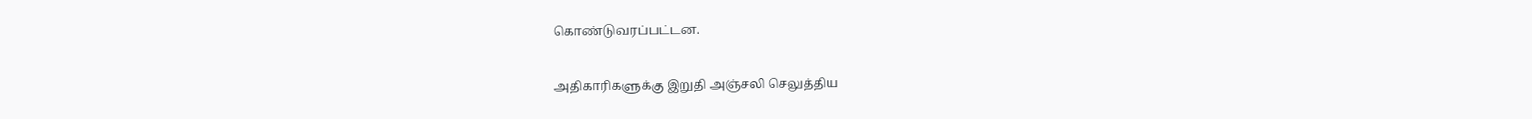கொண்டுவரப்பட்டன.

அதிகாரிகளுக்கு இறுதி அஞ்சலி செலுத்திய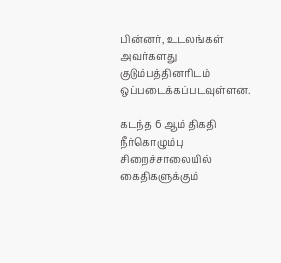பின்னர், உடலங்கள் அவர்களது குடும்பத்தினரிடம் ஒப்படைக்கப்படவுள்ளன.

கடந்த 6 ஆம் திகதி நீர்கொழும்பு சிறைச்சாலையில் கைதிகளுக்கும்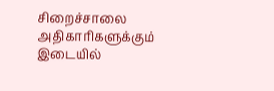சிறைச்சாலை அதிகாரிகளுக்கும் இடையில்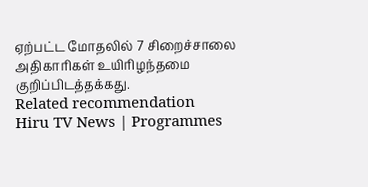ஏற்பட்ட மோதலில் 7 சிறைச்சாலை அதிகாரிகள் உயிரிழந்தமை குறிப்பிடத்தக்கது.
Related recommendation
Hiru TV News | Programmes